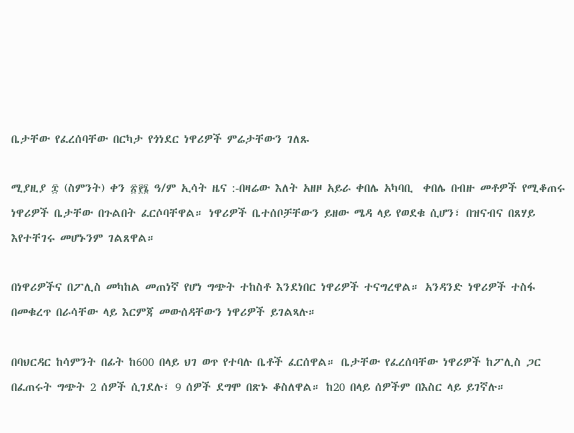ቤታቸው የፈረሰባቸው በርካታ የጎነደር ነዋሪዎች ምሬታቸውን ገለጹ

ሚያዚያ ፰ (ስምንት) ቀን ፳፻፮ ዓ/ም ኢሳት ዜና :-በዛሬው እለት አዘዞ አይራ ቀበሌ አካባቢ  ቀበሌ በብዙ መቶዎች የሚቆጠሩ ነዋሪዎች ቤታቸው በጉልበት ፈርሶባቸዋል። ነዋሪዎች ቤተሰቦቻቸውን ይዘው ሜዳ ላይ የወደቁ ሲሆን፣ በዝናብና በጸሃይ እየተቸገሩ መሆኑንም ገልጸዋል።

በነዋሪዎችና በፖሊስ መካከል መጠነኛ የሆነ ግጭት ተከስቶ እንደነበር ነዋሪዎች ተናግረዋል። አንዳንድ ነዋሪዎች ተስፋ በመቁረጥ በራሳቸው ላይ እርምጃ መውሰዳቸውን ነዋሪዎች ይገልጻሉ።

በባህርዳር ከሳምንት በፊት ከ600 በላይ ህገ ወጥ የተባሉ ቤቶች ፈርሰዋል። ቤታቸው የፈረሰባቸው ነዋሪዎች ከፖሊስ ጋር በፈጠሩት ግጭት 2 ሰዎች ሲገደሉ፣ 9 ሰዎች ደግሞ በጽኑ ቆስለዋል። ከ20 በላይ ሰዎችም በእስር ላይ ይገኛሉ።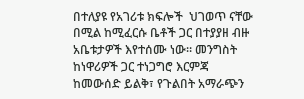በተለያዩ የአገሪቱ ክፍሎች  ህገወጥ ናቸው በሚል ከሚፈርሱ ቤቶች ጋር በተያያዘ ብዙ አቤቱታዎች እየተሰሙ ነው። መንግስት ከነዋሪዎች ጋር ተነጋግሮ እርምጃ ከመውሰድ ይልቅ፣ የጉልበት አማራጭን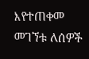እየተጠቀመ መገኘቱ ለሰዎች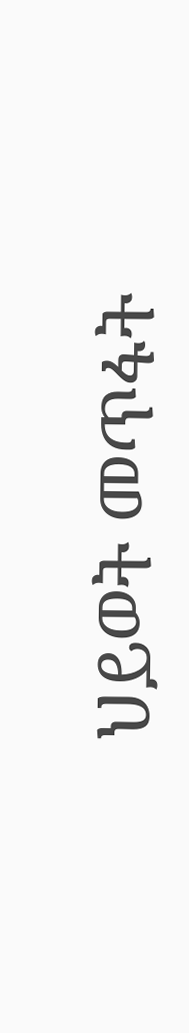ህይወት መጥፋት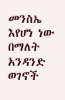መንስኤ እየሆነ ነው በማለት አንዳንድ ወገኖች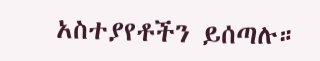አስተያየቶችን ይሰጣሉ።